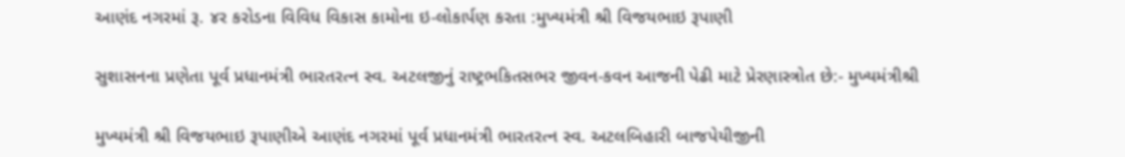આણંદ નગરમાં રૂ. ૪ર કરોડના વિવિધ વિકાસ કામોના ઇ-લોકાર્પણ કરતા :મુખ્યમંત્રી શ્રી વિજયભાઇ રૂપાણી

સુશાસનના પ્રણેતા પૂર્વ પ્રધાનમંત્રી ભારતરત્ન સ્વ. અટલજીનું રાષ્ટ્રભકિતસભર જીવન-કવન આજની પેઢી માટે પ્રેરણાસ્ત્રોત છે:- મુખ્યમંત્રીશ્રી

મુખ્યમંત્રી શ્રી વિજયભાઇ રૂપાણીએ આણંદ નગરમાં પૂર્વ પ્રધાનમંત્રી ભારતરત્ન સ્વ. અટલબિહારી બાજપેયીજીની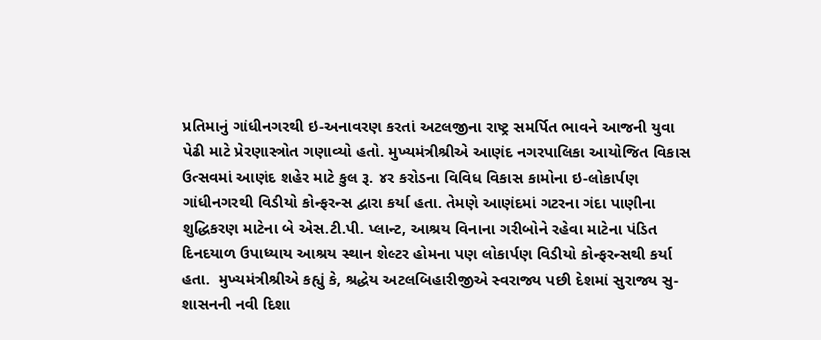પ્રતિમાનું ગાંધીનગરથી ઇ-અનાવરણ કરતાં અટલજીના રાષ્ટ્ર સમર્પિત ભાવને આજની યુવા પેઢી માટે પ્રેરણાસ્ત્રોત ગણાવ્યો હતો. મુખ્યમંત્રીશ્રીએ આણંદ નગરપાલિકા આયોજિત વિકાસ ઉત્સવમાં આણંદ શહેર માટે કુલ રૂ. ૪ર કરોડના વિવિધ વિકાસ કામોના ઇ-લોકાર્પણ ગાંધીનગરથી વિડીયો કોન્ફરન્સ દ્વારા કર્યા હતા. તેમણે આણંદમાં ગટરના ગંદા પાણીના શુદ્ધિકરણ માટેના બે એસ.ટી.પી. પ્લાન્ટ, આશ્રય વિનાના ગરીબોને રહેવા માટેના પંડિત દિનદયાળ ઉપાધ્યાય આશ્રય સ્થાન શેલ્ટર હોમના પણ લોકાર્પણ વિડીયો કોન્ફરન્સથી કર્યા હતા.  મુખ્યમંત્રીશ્રીએ કહ્યું કે, શ્રદ્ધેય અટલબિહારીજીએ સ્વરાજ્ય પછી દેશમાં સુરાજ્ય સુ-શાસનની નવી દિશા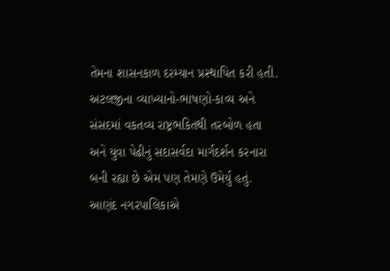તેમના શાસનકાળ દરમ્યાન પ્રસ્થાપિત કરી હતી. અટલજીના વ્યાખ્યાનો-ભાષણો-કાવ્ય અને સંસદમાં વકતવ્ય રાષ્ટ્રભકિતથી તરબોળ હતા અને યુવા પેઢીનું સદાસર્વદા માર્ગદર્શન કરનારા બની રહ્યા છે એમ પણ તેમણે ઉમેર્યુ હતું.  આણંદ નગરપાલિકાએ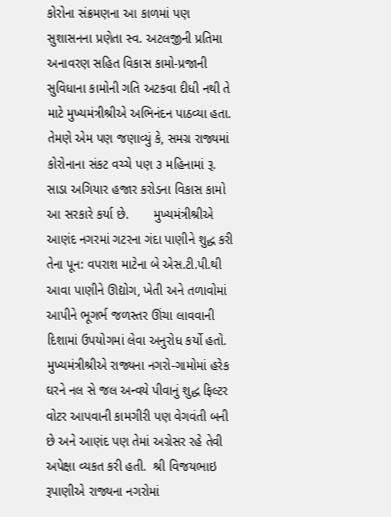કોરોના સંક્રમણના આ કાળમાં પણ સુશાસનના પ્રણેતા સ્વ. અટલજીની પ્રતિમા અનાવરણ સહિત વિકાસ કામો-પ્રજાની સુવિધાના કામોની ગતિ અટકવા દીધી નથી તે માટે મુખ્યમંત્રીશ્રીએ અભિનંદન પાઠવ્યા હતા.   તેમણે એમ પણ જણાવ્યું કે, સમગ્ર રાજ્યમાં કોરોનાના સંકટ વચ્ચે પણ ૩ મહિનામાં રૂ. સાડા અગિયાર હજાર કરોડના વિકાસ કામો આ સરકારે કર્યા છે.       મુખ્યમંત્રીશ્રીએ આણંદ નગરમાં ગટરના ગંદા પાણીને શુદ્ધ કરી તેના પૂન: વપરાશ માટેના બે એસ.ટી.પી.થી આવા પાણીને ઊદ્યોગ, ખેતી અને તળાવોમાં આપીને ભૂગર્ભ જળસ્તર ઊંચા લાવવાની દિશામાં ઉપયોગમાં લેવા અનુરોધ કર્યો હતો.  મુખ્યમંત્રીશ્રીએ રાજ્યના નગરો-ગામોમાં હરેક ઘરને નલ સે જલ અન્વયે પીવાનું શુદ્ધ ફિલ્ટર વોટર આપવાની કામગીરી પણ વેગવંતી બની છે અને આણંદ પણ તેમાં અગ્રેસર રહે તેવી અપેક્ષા વ્યકત કરી હતી.  શ્રી વિજયભાઇ રૂપાણીએ રાજ્યના નગરોમાં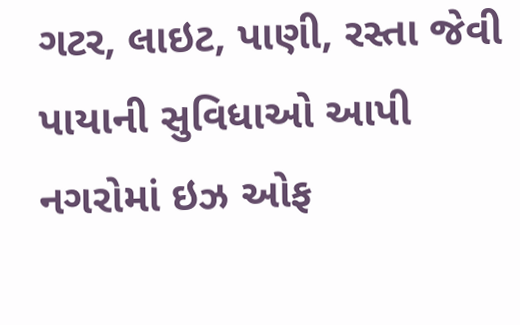ગટર, લાઇટ, પાણી, રસ્તા જેવી પાયાની સુવિધાઓ આપી નગરોમાં ઇઝ ઓફ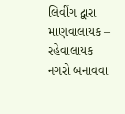લિવીંગ દ્વારા માણવાલાયક – રહેવાલાયક નગરો બનાવવા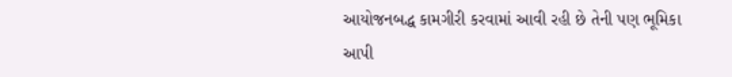આયોજનબદ્ધ કામગીરી કરવામાં આવી રહી છે તેની પણ ભૂમિકા આપી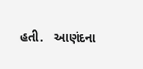હતી.   આણંદના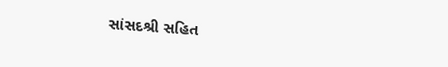સાંસદશ્રી સહિત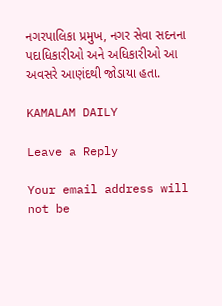નગરપાલિકા પ્રમુખ, નગર સેવા સદનના પદાધિકારીઓ અને અધિકારીઓ આ અવસરે આણંદથી જોડાયા હતા.

KAMALAM DAILY

Leave a Reply

Your email address will not be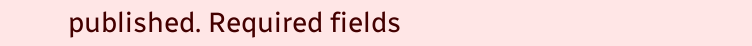published. Required fields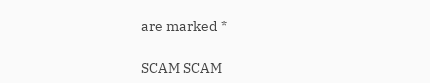are marked *

SCAM SCAM